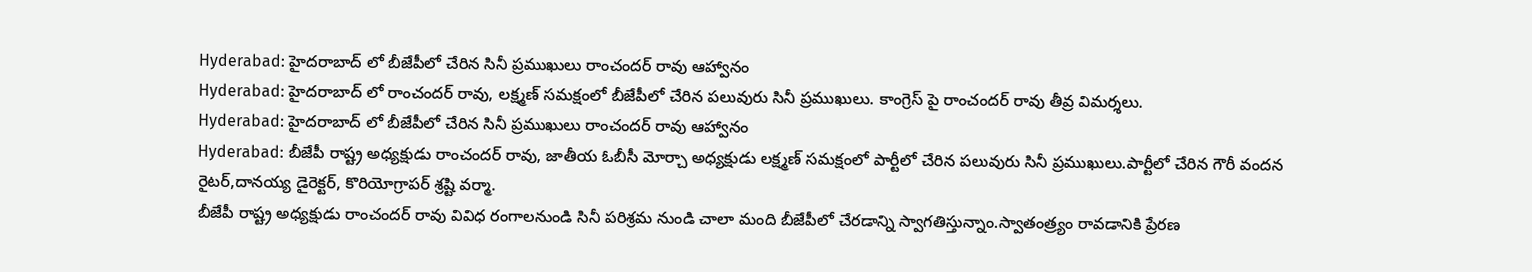Hyderabad: హైదరాబాద్ లో బీజేపీలో చేరిన సినీ ప్రముఖులు రాంచందర్ రావు ఆహ్వానం
Hyderabad: హైదరాబాద్ లో రాంచందర్ రావు, లక్ష్మణ్ సమక్షంలో బీజేపీలో చేరిన పలువురు సినీ ప్రముఖులు. కాంగ్రెస్ పై రాంచందర్ రావు తీవ్ర విమర్శలు.
Hyderabad: హైదరాబాద్ లో బీజేపీలో చేరిన సినీ ప్రముఖులు రాంచందర్ రావు ఆహ్వానం
Hyderabad: బీజేపీ రాష్ట్ర అధ్యక్షుడు రాంచందర్ రావు, జాతీయ ఓబీసీ మోర్చా అధ్యక్షుడు లక్ష్మణ్ సమక్షంలో పార్టీలో చేరిన పలువురు సినీ ప్రముఖులు.పార్టీలో చేరిన గౌరీ వందన రైటర్,దానయ్య డైరెక్టర్, కొరియోగ్రాపర్ శ్రష్టి వర్మా.
బీజేపీ రాష్ట్ర అధ్యక్షుడు రాంచందర్ రావు వివిధ రంగాలనుండి సినీ పరిశ్రమ నుండి చాలా మంది బీజేపీలో చేరడాన్ని స్వాగతిస్తున్నాం.స్వాతంత్ర్యం రావడానికి ప్రేరణ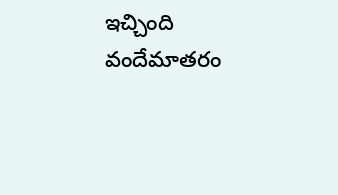ఇచ్చింది వందేమాతరం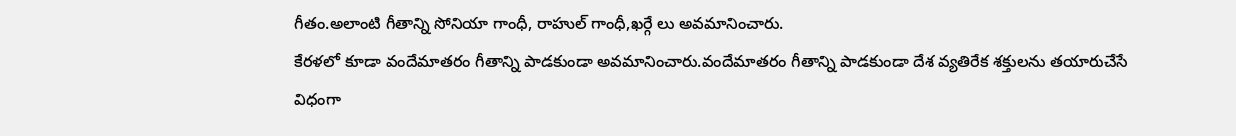గీతం.అలాంటి గీతాన్ని సోనియా గాంధీ, రాహుల్ గాంధీ,ఖర్గే లు అవమానించారు.
కేరళలో కూడా వందేమాతరం గీతాన్ని పాడకుండా అవమానించారు.వందేమాతరం గీతాన్ని పాడకుండా దేశ వ్యతిరేక శక్తులను తయారుచేసే విధంగా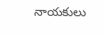నాయకులు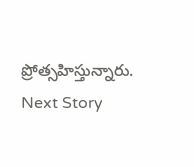ప్రోత్సహిస్తున్నారు.
Next Story